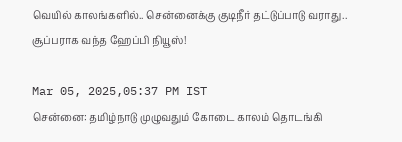வெயில் காலங்களில்.. சென்னைக்கு குடிநீர் தட்டுப்பாடு வராது.. சூப்பராக வந்த ஹேப்பி நியூஸ்!

Mar 05, 2025,05:37 PM IST
சென்னை: தமிழ்நாடு முழுவதும் கோடை காலம் தொடங்கி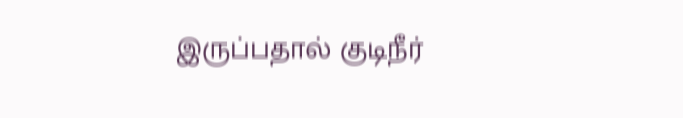இருப்பதால் குடிநீர்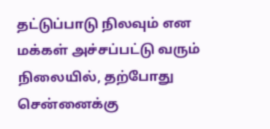தட்டுப்பாடு நிலவும் என மக்கள் அச்சப்பட்டு வரும் நிலையில், தற்போது சென்னைக்கு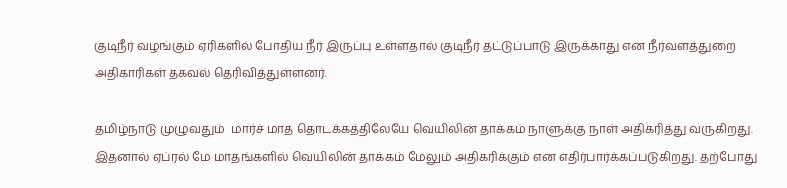குடிநீர் வழங்கும் ஏரிகளில் போதிய நீர் இருப்பு உள்ளதால் குடிநீர் தட்டுப்பாடு இருக்காது என நீர்வளத்துறை அதிகாரிகள் தகவல் தெரிவித்துள்ளனர்.

தமிழ்நாடு முழுவதும்  மார்ச் மாத தொடக்கத்திலேயே வெயிலின் தாக்கம் நாளுக்கு நாள் அதிகரித்து வருகிறது. இதனால் ஏப்ரல் மே மாதங்களில் வெயிலின் தாக்கம் மேலும் அதிகரிக்கும் என எதிர்பார்க்கப்படுகிறது. தற்போது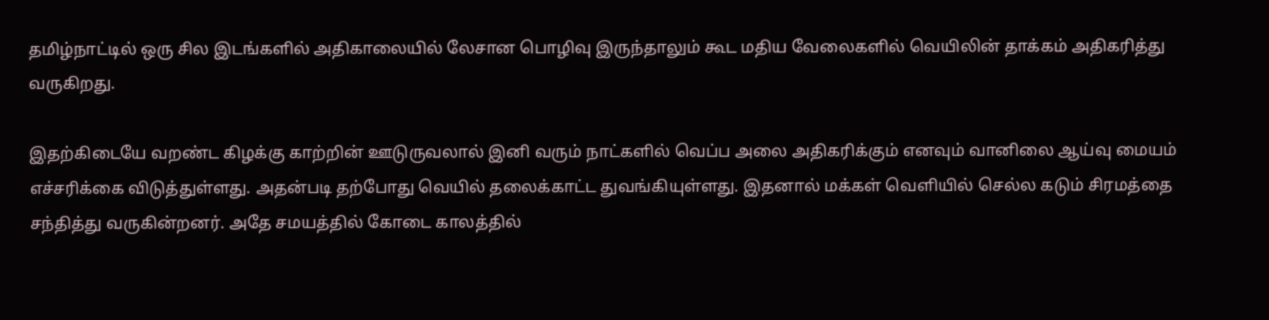தமிழ்நாட்டில் ஒரு சில இடங்களில் அதிகாலையில் லேசான பொழிவு இருந்தாலும் கூட மதிய வேலைகளில் வெயிலின் தாக்கம் அதிகரித்து வருகிறது.

இதற்கிடையே வறண்ட கிழக்கு காற்றின் ஊடுருவலால் இனி வரும் நாட்களில் வெப்ப அலை அதிகரிக்கும் எனவும் வானிலை ஆய்வு மையம் எச்சரிக்கை விடுத்துள்ளது. அதன்படி தற்போது வெயில் தலைக்காட்ட துவங்கியுள்ளது. இதனால் மக்கள் வெளியில் செல்ல கடும் சிரமத்தை சந்தித்து வருகின்றனர். அதே சமயத்தில் கோடை காலத்தில்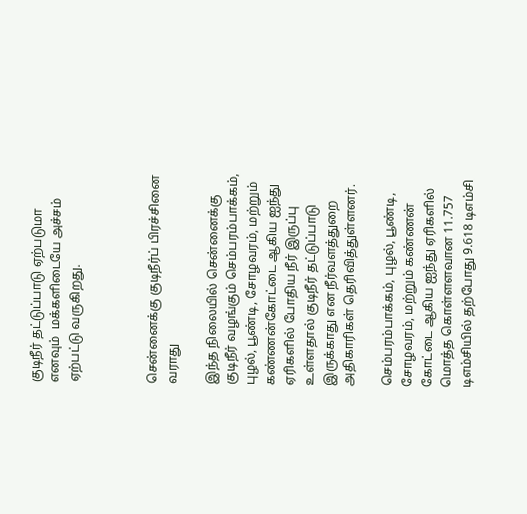குடிநீர் தட்டுப்பாடு ஏற்படுமா எனவும்  மக்களிடையே அச்சம் ஏற்பட்டு வருகிறது.



சென்னைக்கு குடிநீர்ப் பிரச்சினை வராது

இந்த நிலையில் சென்னைக்கு குடிநீர் வழங்கும் செம்பரம்பாக்கம், புழல், பூண்டி, சோழவரம், மற்றும் கண்ணன்கோட்டை ஆகிய ஐந்து ஏரிகளில் போதிய நீர் இருப்பு உள்ளதால் குடிநீர் தட்டுப்பாடு இருக்காது என நீர்வளத்துறை அதிகாரிகள் தெரிவித்துள்ளனர்.

செம்பரம்பாக்கம், புழல், பூண்டி, சோழவரம், மற்றும் கண்ணன் கோட்டை ஆகிய ஐந்து ஏரிகளில் மொத்த கொள்ளளவான 11.757 டிஎம்சியில் தற்போது 9.618 டிஎம்சி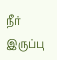நீர் இருப்பு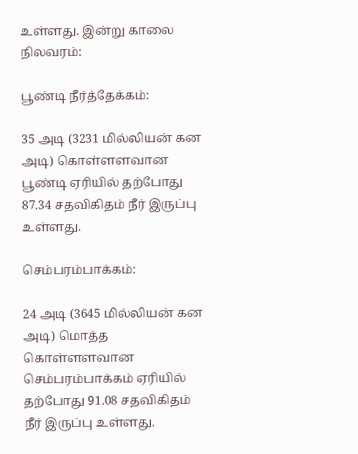உள்ளது. இன்று காலை நிலவரம்:

பூண்டி நீர்த்தேக்கம்:

35 அடி (3231 மில்லியன் கன அடி) கொள்ளளவான பூண்டி ஏரியில் தற்போது 87.34 சதவிகிதம் நீர் இருப்பு உள்ளது.

செம்பரம்பாக்கம்:

24 அடி (3645 மில்லியன் கன அடி) மொத்த கொள்ளளவான செம்பரம்பாக்கம் ஏரியில் தற்போது 91.08 சதவிகிதம் நீர் இருப்பு உள்ளது.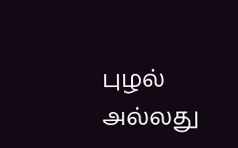புழல் அல்லது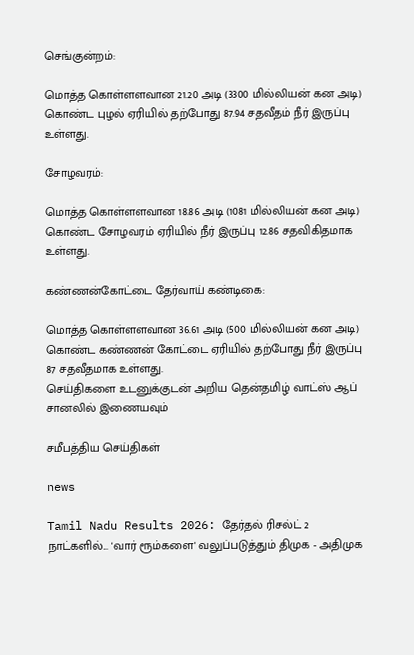செங்குன்றம்:

மொத்த கொள்ளளவான 21.20 அடி (3300 மில்லியன் கன அடி)  கொண்ட புழல் ஏரியில் தற்போது 87.94 சதவீதம் நீர் இருப்பு உள்ளது.

சோழவரம்:

மொத்த கொள்ளளவான 18.86 அடி (1081 மில்லியன் கன அடி) கொண்ட சோழவரம் ஏரியில் நீர் இருப்பு 12.86 சதவிகிதமாக உள்ளது.

கண்ணன்கோட்டை தேர்வாய் கண்டிகை:

மொத்த கொள்ளளவான 36.61 அடி (500 மில்லியன் கன அடி) கொண்ட கண்ணன் கோட்டை ஏரியில் தற்போது நீர் இருப்பு 87 சதவீதமாக உள்ளது.
செய்திகளை உடனுக்குடன் அறிய தென்தமிழ் வாட்ஸ் ஆப் சானலில் இணையவும்

சமீபத்திய செய்திகள்

news

Tamil Nadu Results 2026: தேர்தல் ரிசல்ட் 2 நாட்களில்... 'வார் ரூம்களை' வலுப்படுத்தும் திமுக - அதிமுக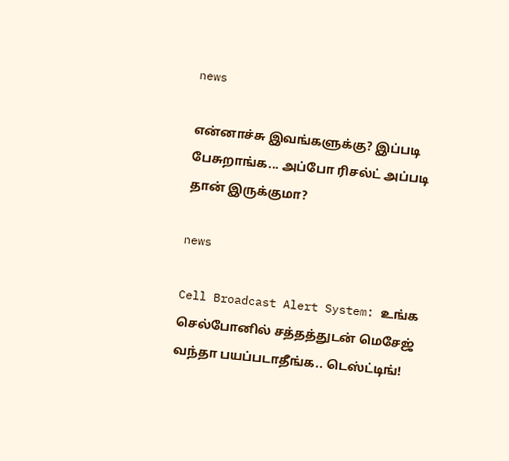news

என்னாச்சு இவங்களுக்கு? இப்படி பேசுறாங்க... அப்போ ரிசல்ட் அப்படி தான் இருக்குமா?

news

Cell Broadcast Alert System: உங்க செல்போனில் சத்தத்துடன் மெசேஜ் வந்தா பயப்படாதீங்க.. டெஸ்ட்டிங்!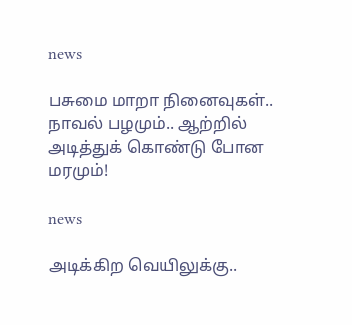news

பசுமை மாறா நினைவுகள்.. நாவல் பழமும்.. ஆற்றில் அடித்துக் கொண்டு போன மரமும்!

news

அடிக்கிற வெயிலுக்கு..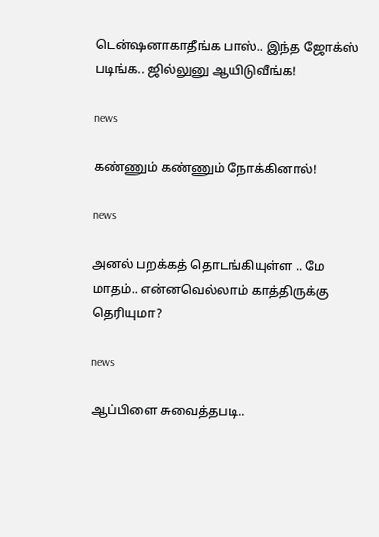டென்ஷனாகாதீங்க பாஸ்.. இந்த ஜோக்ஸ் படிங்க.. ஜில்லுனு ஆயிடுவீங்க!

news

கண்ணும் கண்ணும் நோக்கினால்!

news

அனல் பறக்கத் தொடங்கியுள்ள .. மே மாதம்.. என்னவெல்லாம் காத்திருக்கு தெரியுமா?

news

ஆப்பிளை சுவைத்தபடி..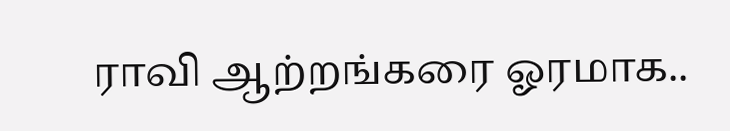ராவி ஆற்றங்கரை ஓரமாக..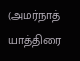(அமர்நாத் யாத்திரை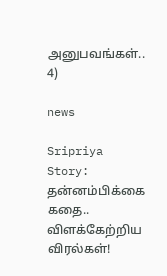அனுபவங்கள்.. 4)

news

Sripriya Story: தன்னம்பிக்கை கதை.. விளக்கேற்றிய விரல்கள்!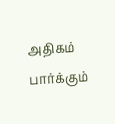அதிகம் பார்க்கும்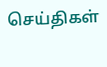செய்திகள்